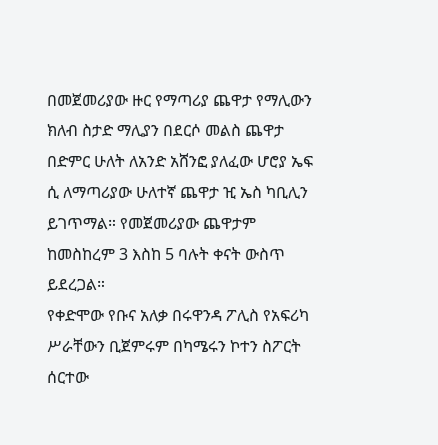በመጀመሪያው ዙር የማጣሪያ ጨዋታ የማሊውን ክለብ ስታድ ማሊያን በደርሶ መልስ ጨዋታ በድምር ሁለት ለአንድ አሸንፎ ያለፈው ሆሮያ ኤፍ ሲ ለማጣሪያው ሁለተኛ ጨዋታ ዢ ኤስ ካቢሊን ይገጥማል። የመጀመሪያው ጨዋታም ከመስከረም 3 እስከ 5 ባሉት ቀናት ውስጥ ይደረጋል።
የቀድሞው የቡና አለቃ በሩዋንዳ ፖሊስ የአፍሪካ ሥራቸውን ቢጀምሩም በካሜሩን ኮተን ስፖርት ሰርተው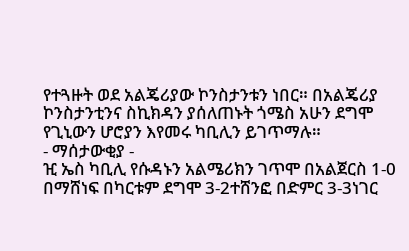የተጓዙት ወደ አልጄሪያው ኮንስታንቱን ነበር። በአልጄሪያ ኮንስታንቲንና ስኪክዳን ያሰለጠኑት ጎሜስ አሁን ደግሞ የጊኒውን ሆሮያን እየመሩ ካቢሊን ይገጥማሉ።
- ማሰታውቂያ -
ዢ ኤስ ካቢሊ የሱዳኑን አልሜሪክን ገጥሞ በአልጀርስ 1-0 በማሸነፍ በካርቱም ደግሞ 3-2ተሸንፎ በድምር 3-3ነገር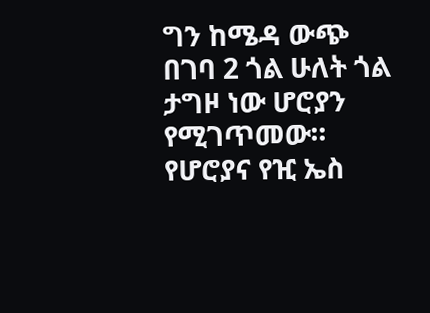ግን ከሜዳ ውጭ በገባ 2 ጎል ሁለት ጎል ታግዞ ነው ሆሮያን የሚገጥመው። የሆሮያና የዢ ኤስ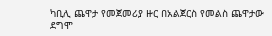ካቢሊ ጨዋታ የመጀመሪያ ዙር በአልጀርስ የመልስ ጨዋታው ደግሞ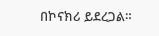በኮናክሪ ይደረጋል።